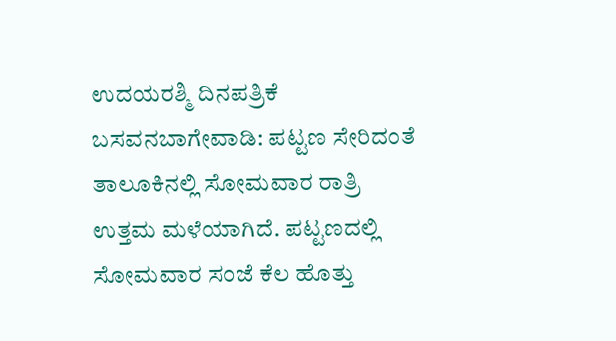ಉದಯರಶ್ಮಿ ದಿನಪತ್ರಿಕೆ
ಬಸವನಬಾಗೇವಾಡಿ: ಪಟ್ಟಣ ಸೇರಿದಂತೆ ತಾಲೂಕಿನಲ್ಲಿ ಸೋಮವಾರ ರಾತ್ರಿ ಉತ್ತಮ ಮಳೆಯಾಗಿದೆ. ಪಟ್ಟಣದಲ್ಲಿ ಸೋಮವಾರ ಸಂಜೆ ಕೆಲ ಹೊತ್ತು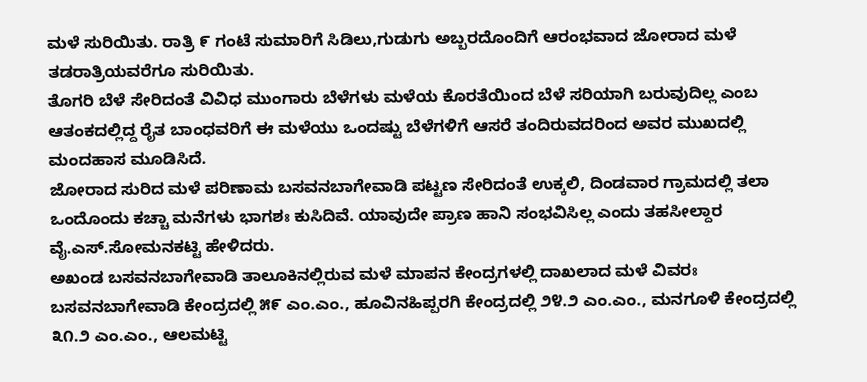ಮಳೆ ಸುರಿಯಿತು. ರಾತ್ರಿ ೯ ಗಂಟೆ ಸುಮಾರಿಗೆ ಸಿಡಿಲು,ಗುಡುಗು ಅಬ್ಬರದೊಂದಿಗೆ ಆರಂಭವಾದ ಜೋರಾದ ಮಳೆ ತಡರಾತ್ರಿಯವರೆಗೂ ಸುರಿಯಿತು.
ತೊಗರಿ ಬೆಳೆ ಸೇರಿದಂತೆ ವಿವಿಧ ಮುಂಗಾರು ಬೆಳೆಗಳು ಮಳೆಯ ಕೊರತೆಯಿಂದ ಬೆಳೆ ಸರಿಯಾಗಿ ಬರುವುದಿಲ್ಲ ಎಂಬ ಆತಂಕದಲ್ಲಿದ್ದ ರೈತ ಬಾಂಧವರಿಗೆ ಈ ಮಳೆಯು ಒಂದಷ್ಟು ಬೆಳೆಗಳಿಗೆ ಆಸರೆ ತಂದಿರುವದರಿಂದ ಅವರ ಮುಖದಲ್ಲಿ ಮಂದಹಾಸ ಮೂಡಿಸಿದೆ.
ಜೋರಾದ ಸುರಿದ ಮಳೆ ಪರಿಣಾಮ ಬಸವನಬಾಗೇವಾಡಿ ಪಟ್ಟಣ ಸೇರಿದಂತೆ ಉಕ್ಕಲಿ, ದಿಂಡವಾರ ಗ್ರಾಮದಲ್ಲಿ ತಲಾ ಒಂದೊಂದು ಕಚ್ಚಾ ಮನೆಗಳು ಭಾಗಶಃ ಕುಸಿದಿವೆ. ಯಾವುದೇ ಪ್ರಾಣ ಹಾನಿ ಸಂಭವಿಸಿಲ್ಲ ಎಂದು ತಹಸೀಲ್ದಾರ ವೈ.ಎಸ್.ಸೋಮನಕಟ್ಟಿ ಹೇಳಿದರು.
ಅಖಂಡ ಬಸವನಬಾಗೇವಾಡಿ ತಾಲೂಕಿನಲ್ಲಿರುವ ಮಳೆ ಮಾಪನ ಕೇಂದ್ರಗಳಲ್ಲಿ ದಾಖಲಾದ ಮಳೆ ವಿವರಃ ಬಸವನಬಾಗೇವಾಡಿ ಕೇಂದ್ರದಲ್ಲಿ ೫೯ ಎಂ.ಎಂ., ಹೂವಿನಹಿಪ್ಪರಗಿ ಕೇಂದ್ರದಲ್ಲಿ ೨೪.೨ ಎಂ.ಎಂ., ಮನಗೂಳಿ ಕೇಂದ್ರದಲ್ಲಿ ೩೧.೨ ಎಂ.ಎಂ., ಆಲಮಟ್ಟಿ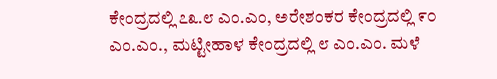ಕೇಂದ್ರದಲ್ಲಿ ೭೩.೮ ಎಂ.ಎಂ, ಅರೇಶಂಕರ ಕೇಂದ್ರದಲ್ಲಿ ೯೦ ಎಂ.ಎಂ., ಮಟ್ಟೀಹಾಳ ಕೇಂದ್ರದಲ್ಲಿ ೮ ಎಂ.ಎಂ. ಮಳೆ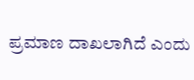ಪ್ರಮಾಣ ದಾಖಲಾಗಿದೆ ಎಂದು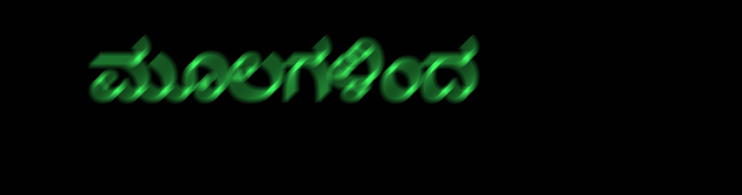ಮೂಲಗಳಿಂದ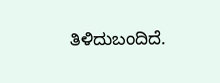ತಿಳಿದುಬಂದಿದೆ.